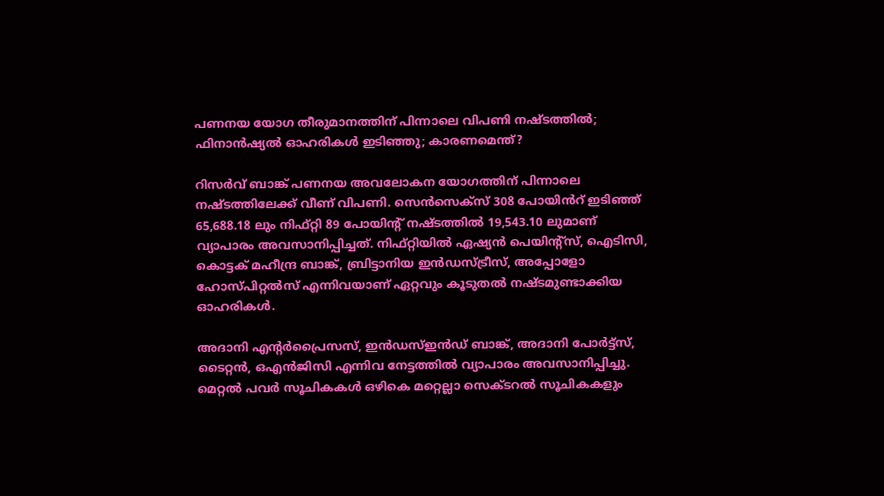പണനയ യോഗ തീരുമാനത്തിന് പിന്നാലെ വിപണി നഷ്ടത്തിൽ; ഫിനാൻഷ്യൽ ഓഹരികൾ ഇടിഞ്ഞു; കാരണമെന്ത്?

റിസർവ് ബാങ്ക് പണനയ അവലോകന യോഗത്തിന് പിന്നാലെ നഷ്ടത്തിലേക്ക് വീണ് വിപണി. സെൻസെക്സ് 308 പോയിൻറ് ഇടിഞ്ഞ് 65,688.18 ലും നിഫ്റ്റി 89 പോയിന്റ് നഷ്ടത്തിൽ 19,543.10 ലുമാണ് വ്യാപാരം അവസാനിപ്പിച്ചത്. നിഫ്റ്റിയിൽ ഏഷ്യൻ പെയിന്റ്‌സ്, ഐടിസി, കൊട്ടക് മഹീന്ദ്ര ബാങ്ക്, ബ്രിട്ടാനിയ ഇൻഡസ്ട്രീസ്, അപ്പോളോ ഹോസ്പിറ്റൽസ് എന്നിവയാണ് ഏറ്റവും കൂടുതൽ നഷ്ടമുണ്ടാക്കിയ ഓഹരികൾ.

അദാനി എന്റർപ്രൈസസ്, ഇൻഡസ്ഇൻഡ് ബാങ്ക്, അദാനി പോർട്ട്സ്, ടൈറ്റൻ, ഒഎൻജിസി എന്നിവ നേട്ടത്തിൽ വ്യാപാരം അവസാനിപ്പിച്ചു. മെറ്റൽ പവർ സൂചികകൾ ഒഴികെ മറ്റെല്ലാ സെക്ടറൽ സൂചികകളും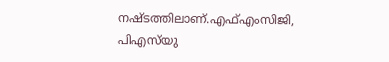നഷ്ടത്തിലാണ്.എഫ്എംസിജി, പിഎസ്‌യു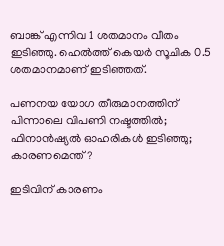ബാങ്ക് എന്നിവ 1 ശതമാനം വീതം ഇടിഞ്ഞു. ഹെൽത്ത് കെയർ സൂചിക 0.5 ശതമാനമാണ് ഇടിഞ്ഞത്.

പണനയ യോഗ തീരുമാനത്തിന് പിന്നാലെ വിപണി നഷ്ടത്തിൽ; ഫിനാൻഷ്യൽ ഓഹരികൾ ഇടിഞ്ഞു; കാരണമെന്ത്?

ഇടിവിന് കാരണം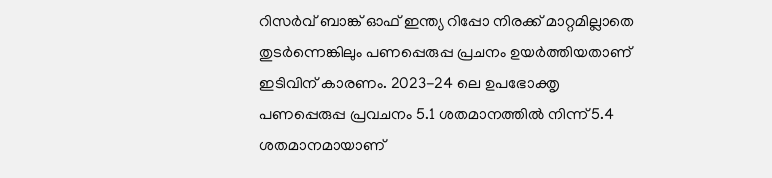റിസര്‍വ് ബാങ്ക് ഓഫ് ഇന്ത്യ റിപ്പോ നിരക്ക് മാറ്റമില്ലാതെ തുടര്‍ന്നെങ്കിലും പണപ്പെരുപ്പ പ്രചനം ഉയര്‍ത്തിയതാണ് ഇടിവിന് കാരണം. 2023-24 ലെ ഉപഭോക്തൃ പണപ്പെരുപ്പ പ്രവചനം 5.1 ശതമാനത്തില്‍ നിന്ന് 5.4 ശതമാനമായാണ്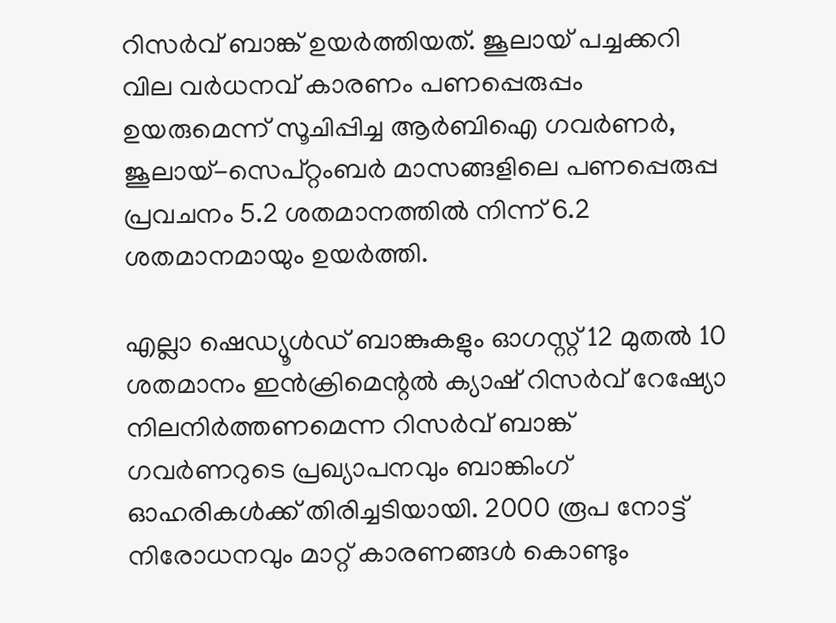റിസര്‍വ് ബാങ്ക് ഉയര്‍ത്തിയത്. ജൂലായ് പച്ചക്കറി വില വര്‍ധനവ് കാരണം പണപ്പെരുപ്പം ഉയരുമെന്ന് സൂചിപ്പിച്ച ആര്‍ബിഐ ഗവര്‍ണര്‍, ജൂലായ്-സെപ്റ്റംബര്‍ മാസങ്ങളിലെ പണപ്പെരുപ്പ പ്രവചനം 5.2 ശതമാനത്തില്‍ നിന്ന് 6.2 ശതമാനമായും ഉയര്‍ത്തി.

എല്ലാ ഷെഡ്യൂൾഡ് ബാങ്കുകളും ഓഗസ്റ്റ് 12 മുതൽ 10 ശതമാനം ഇൻക്രിമെന്റൽ ക്യാഷ് റിസർവ് റേഷ്യോ നിലനിർത്തണമെന്ന റിസർവ് ബാങ്ക് ഗവർണറുടെ പ്രഖ്യാപനവും ബാങ്കിംഗ് ഓഹരികൾക്ക് തിരിച്ചടിയായി. 2000 രൂപ നോട്ട് നിരോധനവും മാറ്റ് കാരണങ്ങൾ കൊണ്ടും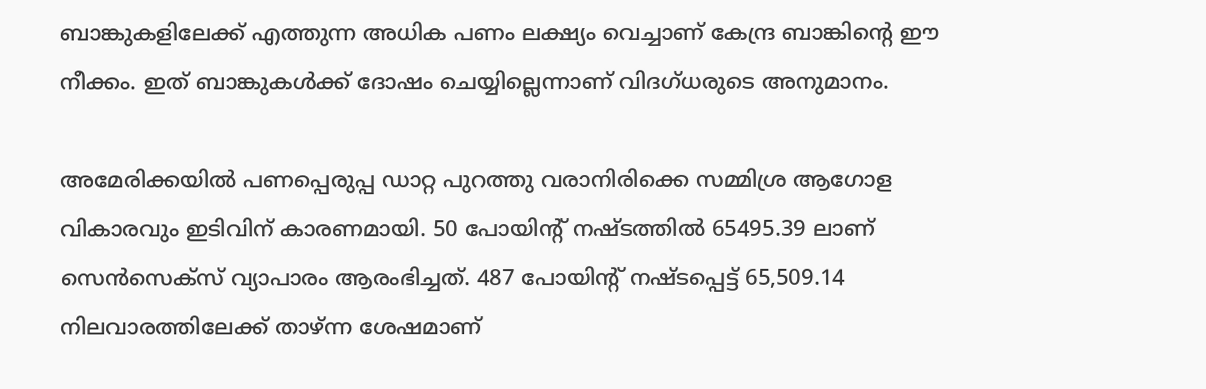ബാങ്കുകളിലേക്ക് എത്തുന്ന അധിക പണം ലക്ഷ്യം വെച്ചാണ് കേന്ദ്ര ബാങ്കിന്റെ ഈ നീക്കം. ഇത് ബാങ്കുകൾക്ക് ദോഷം ചെയ്യില്ലെന്നാണ് വിദഗ്ധരുടെ അനുമാനം.

അമേരിക്കയിൽ പണപ്പെരുപ്പ ഡാറ്റ പുറത്തു വരാനിരിക്കെ സമ്മിശ്ര ആഗോള വികാരവും ഇടിവിന് കാരണമായി. 50 പോയിന്റ് നഷ്ടത്തിൽ 65495.39 ലാണ് സെൻസെക്‌സ് വ്യാപാരം ആരംഭിച്ചത്. 487 പോയിന്റ് നഷ്ടപ്പെട്ട് 65,509.14 നിലവാരത്തിലേക്ക് താഴ്ന്ന ശേഷമാണ്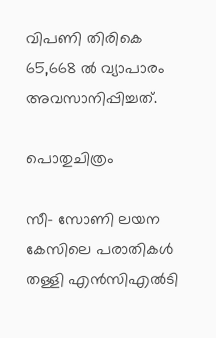വിപണി തിരികെ 65,668 ൽ വ്യാപാരം അവസാനിപ്പിച്ചത്.

പൊതുചിത്രം

സീ- സോണി ലയന കേസിലെ പരാതികൾ തള്ളി എൻസിഎൽടി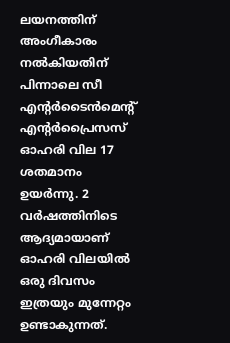ലയനത്തിന് അംഗീകാരം നൽകിയതിന് പിന്നാലെ സീ എന്റർടൈൻമെന്റ് എന്റർപ്രൈസസ് ഓഹരി വില 17 ശതമാനം ഉയർന്നു. 2 വർഷത്തിനിടെ ആദ്യമായാണ് ഓഹരി വിലയിൽ ഒരു ദിവസം ഇത്രയും മുന്നേറ്റം ഉണ്ടാകുന്നത്.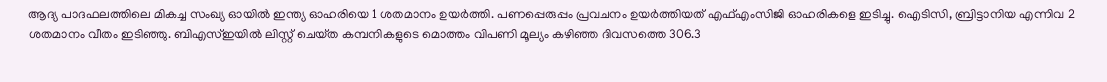ആദ്യ പാദഫലത്തിലെ മികച്ച സംഖ്യ ഓയിൽ ഇന്ത്യ ഓഹരിയെ 1 ശതമാനം ഉയർത്തി. പണപ്പെരുപ്പം പ്രവചനം ഉയർത്തിയത് എഫ്എംസിജി ഓഹരികളെ ഇടിച്ചു. ഐടിസി, ബ്രിട്ടാനിയ എന്നിവ 2 ശതമാനം വീതം ഇടിഞ്ഞു. ബിഎസ്ഇയിൽ ലിസ്റ്റ് ചെയ്‌ത കമ്പനികളുടെ മൊത്തം വിപണി മൂല്യം കഴിഞ്ഞ ദിവസത്തെ 306.3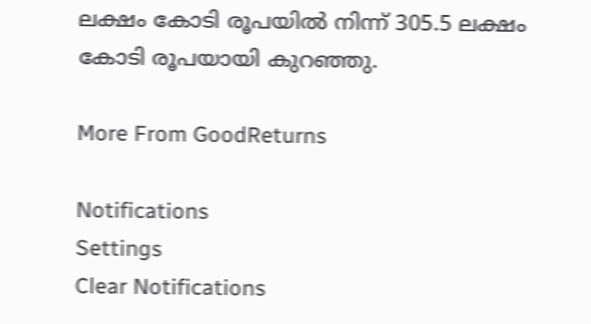ലക്ഷം കോടി രൂപയിൽ നിന്ന് 305.5 ലക്ഷം കോടി രൂപയായി കുറഞ്ഞു.

More From GoodReturns

Notifications
Settings
Clear Notifications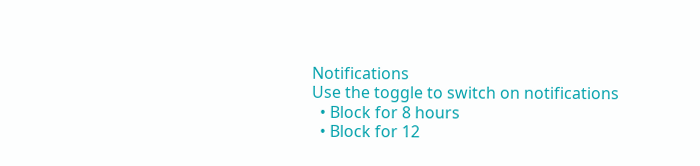Notifications
Use the toggle to switch on notifications
  • Block for 8 hours
  • Block for 12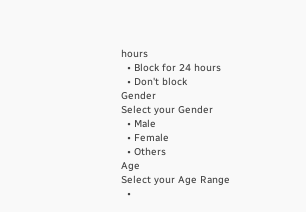hours
  • Block for 24 hours
  • Don't block
Gender
Select your Gender
  • Male
  • Female
  • Others
Age
Select your Age Range
  •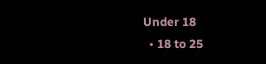Under 18
  • 18 to 25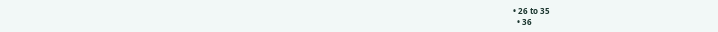• 26 to 35
  • 36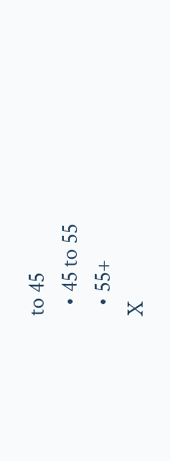to 45
  • 45 to 55
  • 55+
X